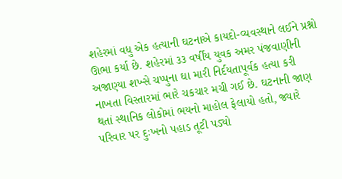શહેરમાં વધુ એક હત્યાની ઘટનાએ કાયદો-વ્યવસ્થાને લઈને પ્રશ્નો ઊભા કર્યા છે. શહેરમાં ૩૩ વર્ષીય યુવક અમર પંજવાણીની અજાણ્યા શખ્સે ચપ્પુના ઘા મારી નિર્દયતાપૂર્વક હત્યા કરી નાખતા વિસ્તારમાં ભારે ચકચાર મચી ગઈ છે. ઘટનાની જાણ થતાં સ્થાનિક લોકોમાં ભયનો માહોલ ફેલાયો હતો, જ્યારે પરિવાર પર દુઃખનો પહાડ તૂટી પડ્યો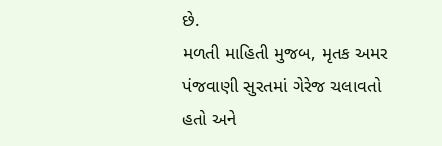છે.
મળતી માહિતી મુજબ, મૃતક અમર પંજવાણી સુરતમાં ગેરેજ ચલાવતો હતો અને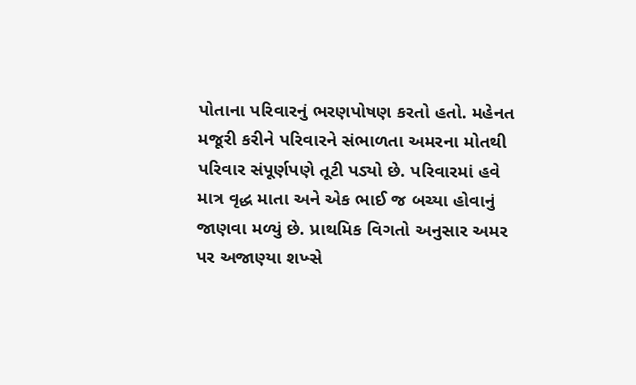પોતાના પરિવારનું ભરણપોષણ કરતો હતો. મહેનત મજૂરી કરીને પરિવારને સંભાળતા અમરના મોતથી પરિવાર સંપૂર્ણપણે તૂટી પડ્યો છે. પરિવારમાં હવે માત્ર વૃદ્ધ માતા અને એક ભાઈ જ બચ્યા હોવાનું જાણવા મળ્યું છે. પ્રાથમિક વિગતો અનુસાર અમર પર અજાણ્યા શખ્સે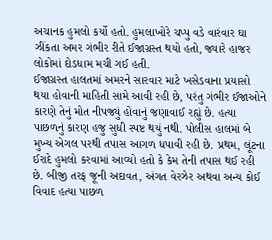અચાનક હુમલો કર્યો હતો. હુમલાખોરે ચપ્પુ વડે વારંવાર ઘા ઝીંકતા અમર ગંભીર રીતે ઈજાગ્રસ્ત થયો હતો, જ્યારે હાજર લોકોમાં દોડધામ મચી ગઈ હતી.
ઈજાગ્રસ્ત હાલતમાં અમરને સારવાર માટે ખસેડવાના પ્રયાસો થયા હોવાની માહિતી સામે આવી રહી છે, પરંતુ ગંભીર ઈજાઓને કારણે તેનું મોત નીપજ્યું હોવાનું જણાવાઈ રહ્યું છે. હત્યા પાછળનું કારણ હજુ સુધી સ્પષ્ટ થયું નથી. પોલીસ હાલમાં બે મુખ્ય એગલ પરથી તપાસ આગળ ધપાવી રહી છે. પ્રથમ, લૂંટના ઈરાદે હુમલો કરવામાં આવ્યો હતો કે કેમ તેની તપાસ થઈ રહી છે. બીજી તરફ જૂની અદાવત, અંગત વેરઝેર અથવા અન્ય કોઈ વિવાદ હત્યા પાછળ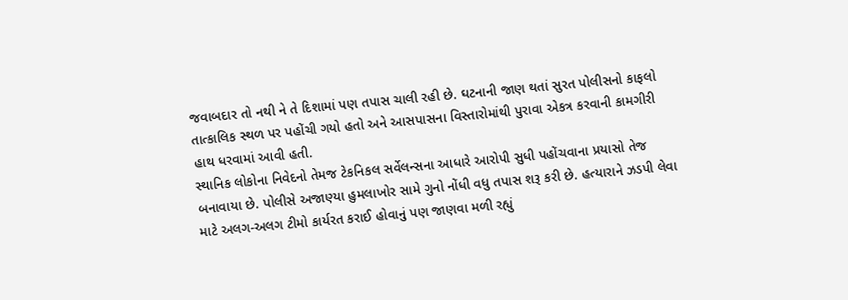જવાબદાર તો નથી ને તે દિશામાં પણ તપાસ ચાલી રહી છે. ઘટનાની જાણ થતાં સુરત પોલીસનો કાફલો તાત્કાલિક સ્થળ પર પહોંચી ગયો હતો અને આસપાસના વિસ્તારોમાંથી પુરાવા એકત્ર કરવાની કામગીરી હાથ ધરવામાં આવી હતી.
સ્થાનિક લોકોના નિવેદનો તેમજ ટેકનિકલ સર્વેલન્સના આધારે આરોપી સુધી પહોંચવાના પ્રયાસો તેજ બનાવાયા છે. પોલીસે અજાણ્યા હુમલાખોર સામે ગુનો નોંધી વધુ તપાસ શરૂ કરી છે. હત્યારાને ઝડપી લેવા માટે અલગ-અલગ ટીમો કાર્યરત કરાઈ હોવાનું પણ જાણવા મળી રહ્યું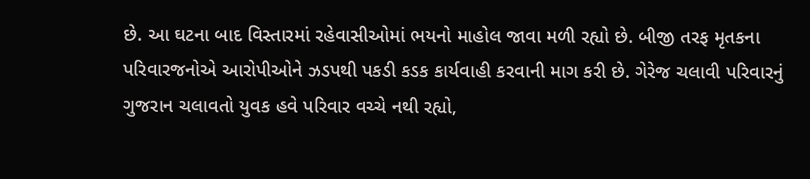છે. આ ઘટના બાદ વિસ્તારમાં રહેવાસીઓમાં ભયનો માહોલ જાવા મળી રહ્યો છે. બીજી તરફ મૃતકના પરિવારજનોએ આરોપીઓને ઝડપથી પકડી કડક કાર્યવાહી કરવાની માગ કરી છે. ગેરેજ ચલાવી પરિવારનું ગુજરાન ચલાવતો યુવક હવે પરિવાર વચ્ચે નથી રહ્યો,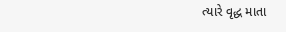ત્યારે વૃદ્ધ માતા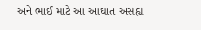અને ભાઈ માટે આ આઘાત અસહ્ય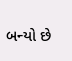બન્યો છે